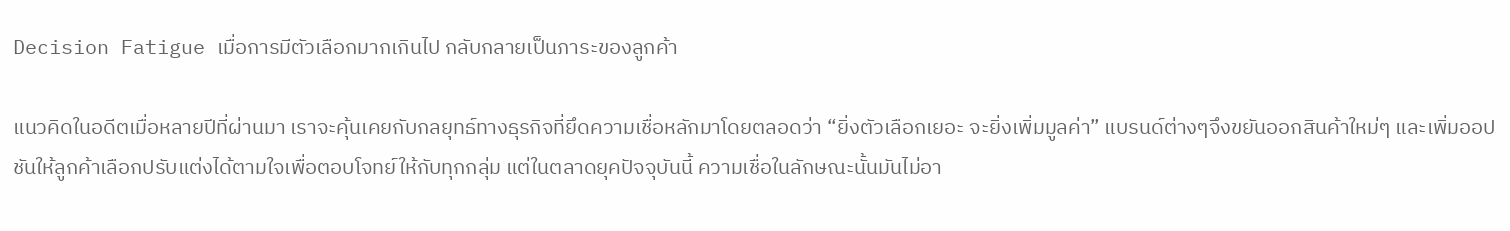Decision Fatigue เมื่อการมีตัวเลือกมากเกินไป กลับกลายเป็นภาระของลูกค้า

แนวคิดในอดีตเมื่อหลายปีที่ผ่านมา เราจะคุ้นเคยกับกลยุทธ์ทางธุรกิจที่ยึดความเชื่อหลักมาโดยตลอดว่า “ยิ่งตัวเลือกเยอะ จะยิ่งเพิ่มมูลค่า” แบรนด์ต่างๆจึงขยันออกสินค้าใหม่ๆ และเพิ่มออปชันให้ลูกค้าเลือกปรับแต่งได้ตามใจเพื่อตอบโจทย์ให้กับทุกกลุ่ม แต่ในตลาดยุคปัจจุบันนี้ ความเชื่อในลักษณะนั้นมันไม่อา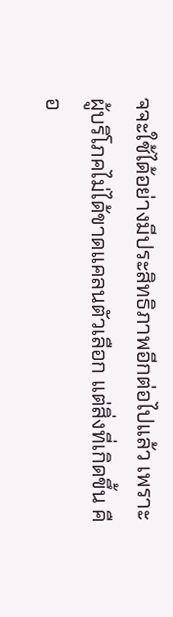จจะใช้ได้อย่างมีประสิทธิภาพอีกต่อไปแล้ว เพราะผู้บริโภคไม่ได้ขาดแคลนตัวเลือก แต่สิ่งที่เกิดขึ้น คือ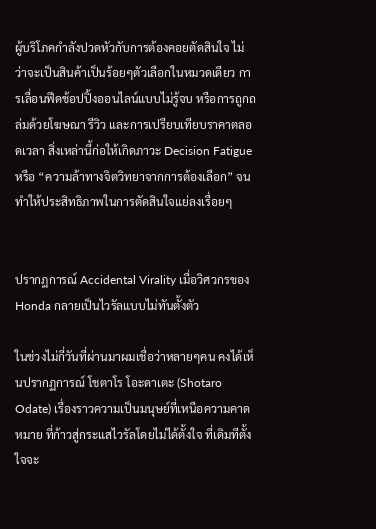ผู้บริโภคกำลังปวดหัวกับการต้องคอยตัดสินใจ ไม่ว่าจะเป็นสินค้าเป็นร้อยๆตัวเลือกในหมวดเดียว การเลื่อนฟีดช้อปปิ้งออนไลน์แบบไม่รู้จบ หรือการถูกถล่มด้วยโฆษณา รีวิว และการเปรียบเทียบราคาตลอดเวลา สิ่งเหล่านี้ก่อให้เกิดภาวะ Decision Fatigue หรือ “ความล้าทางจิตวิทยาจากการต้องเลือก” จนทำให้ประสิทธิภาพในการตัดสินใจแย่ลงเรื่อยๆ


ปรากฎการณ์ Accidental Virality เมื่อวิศวกรของ Honda กลายเป็นไวรัลแบบไม่ทันตั้งตัว

ในช่วงไม่กี่วันที่ผ่านมาผมเชื่อว่าหลายๆคน คงได้เห็นปรากฏการณ์ โชตาโร โอะดาเตะ (Shotaro Odate) เรื่องราวความเป็นมนุษย์ที่เหนือความคาดหมาย ที่ก้าวสู่กระแสไวรัลโดยไม่ได้ตั้งใจ ที่เดิมทีตั้งใจจะ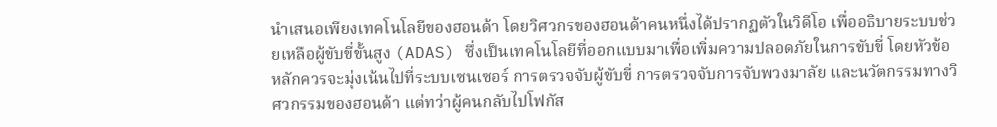นำเสนอเพียงเทคโนโลยีของฮอนด้า โดยวิศวกรของฮอนด้าคนหนึ่งได้ปรากฏตัวในวิดีโอ เพื่ออธิบายระบบช่วยเหลือผู้ขับขี่ขั้นสูง (ADAS) ซึ่งเป็นเทคโนโลยีที่ออกแบบมาเพื่อเพิ่มความปลอดภัยในการขับขี่ โดยหัวข้อหลักควรจะมุ่งเน้นไปที่ระบบเซนเซอร์ การตรวจจับผู้ขับขี่ การตรวจจับการจับพวงมาลัย และนวัตกรรมทางวิศวกรรมของฮอนด้า แต่ทว่าผู้คนกลับไปโฟกัส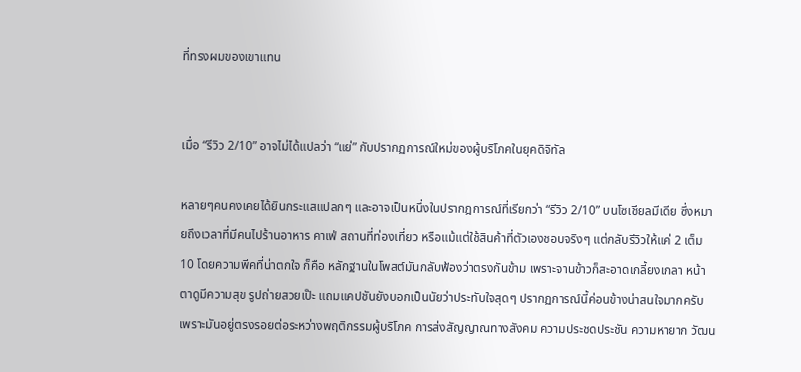ที่ทรงผมของเขาแทน


เมื่อ “รีวิว 2/10” อาจไม่ได้แปลว่า “แย่” กับปรากฏการณ์ใหม่ของผู้บริโภคในยุคดิจิทัล

หลายๆคนคงเคยได้ยินกระแสแปลกๆ และอาจเป็นหนึ่งในปรากฎการณ์ที่เรียกว่า “รีวิว 2/10” บนโซเชียลมีเดีย ซึ่งหมายถึงเวลาที่มีคนไปร้านอาหาร คาเฟ่ สถานที่ท่องเที่ยว หรือแม้แต่ใช้สินค้าที่ตัวเองชอบจริงๆ แต่กลับรีวิวให้แค่ 2 เต็ม 10 โดยความพีคที่น่าตกใจ ก็คือ หลักฐานในโพสต์มันกลับฟ้องว่าตรงกันข้าม เพราะจานข้าวก็สะอาดเกลี้ยงเกลา หน้าตาดูมีความสุข รูปถ่ายสวยเป๊ะ แถมแคปชันยังบอกเป็นนัยว่าประทับใจสุดๆ ปรากฏการณ์นี้ค่อนข้างน่าสนใจมากครับ เพราะมันอยู่ตรงรอยต่อระหว่างพฤติกรรมผู้บริโภค การส่งสัญญาณทางสังคม ความประชดประชัน ความหายาก วัฒน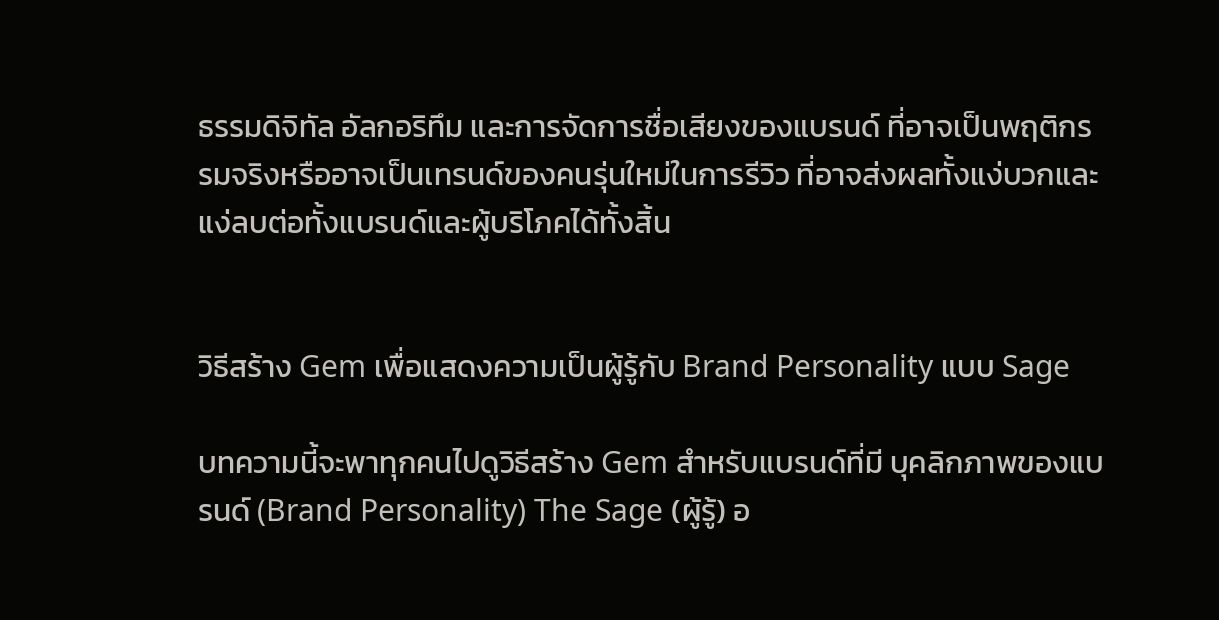ธรรมดิจิทัล อัลกอริทึม และการจัดการชื่อเสียงของแบรนด์ ที่อาจเป็นพฤติกรรมจริงหรืออาจเป็นเทรนด์ของคนรุ่นใหม่ในการรีวิว ที่อาจส่งผลทั้งแง่บวกและแง่ลบต่อทั้งแบรนด์และผู้บริโภคได้ทั้งสิ้น


วิธีสร้าง Gem เพื่อแสดงความเป็นผู้รู้กับ Brand Personality แบบ Sage

บทความนี้จะพาทุกคนไปดูวิธีสร้าง Gem สำหรับแบรนด์ที่มี บุคลิกภาพของแบรนด์ (Brand Personality) The Sage (ผู้รู้) อ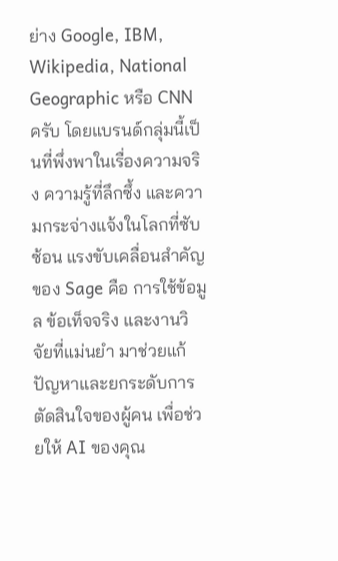ย่าง Google, IBM, Wikipedia, National Geographic หรือ CNN ครับ โดยแบรนด์กลุ่มนี้เป็นที่พึ่งพาในเรื่องความจริง ความรู้ที่ลึกซึ้ง และความกระจ่างแจ้งในโลกที่ซับซ้อน แรงขับเคลื่อนสำคัญของ Sage คือ การใช้ข้อมูล ข้อเท็จจริง และงานวิจัยที่แม่นยำ มาช่วยแก้ปัญหาและยกระดับการตัดสินใจของผู้คน เพื่อช่วยให้ AI ของคุณ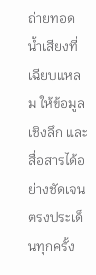ถ่ายทอดน้ำเสียงที่เฉียบแหลม ให้ข้อมูลเชิงลึก และสื่อสารได้อย่างชัดเจนตรงประเด็นทุกครั้ง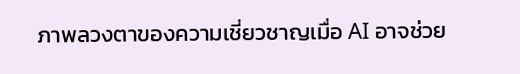ภาพลวงตาของความเชี่ยวชาญเมื่อ AI อาจช่วย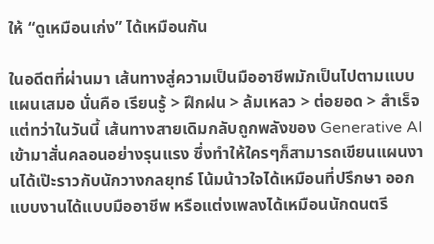ให้ “ดูเหมือนเก่ง” ได้เหมือนกัน

ในอดีตที่ผ่านมา เส้นทางสู่ความเป็นมืออาชีพมักเป็นไปตามแบบแผนเสมอ นั่นคือ เรียนรู้ > ฝึกฝน > ล้มเหลว > ต่อยอด > สำเร็จ แต่ทว่าในวันนี้ เส้นทางสายเดิมกลับถูกพลังของ Generative AI เข้ามาสั่นคลอนอย่างรุนแรง ซึ่งทำให้ใครๆก็สามารถเขียนแผนงานได้เป๊ะราวกับนักวางกลยุทธ์ โน้มน้าวใจได้เหมือนที่ปรึกษา ออกแบบงานได้แบบมืออาชีพ หรือแต่งเพลงได้เหมือนนักดนตรี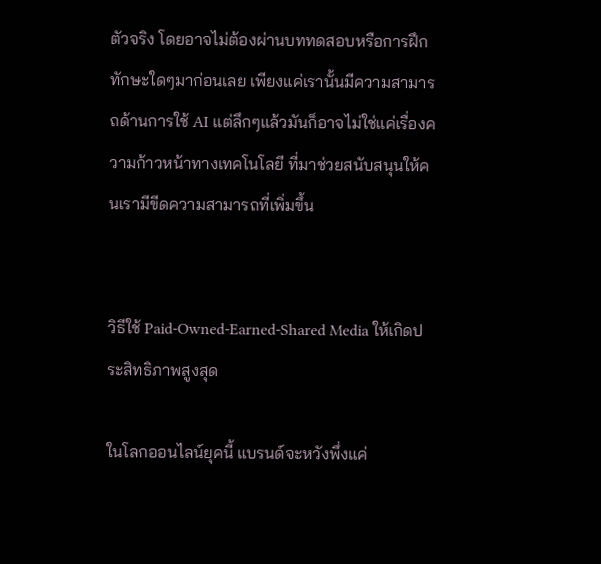ตัวจริง โดยอาจไม่ต้องผ่านบททดสอบหรือการฝึกทักษะใดๆมาก่อนเลย เพียงแค่เรานั้นมีความสามารถด้านการใช้ AI แต่ลึกๆแล้วมันก็อาจไม่ใช่แค่เรื่องความก้าวหน้าทางเทคโนโลยี ที่มาช่วยสนับสนุนให้คนเรามีขีดความสามารถที่เพิ่มขึ้น


วิธีใช้ Paid-Owned-Earned-Shared Media ให้เกิดประสิทธิภาพสูงสุด

ในโลกออนไลน์ยุคนี้ แบรนด์จะหวังพึ่งแค่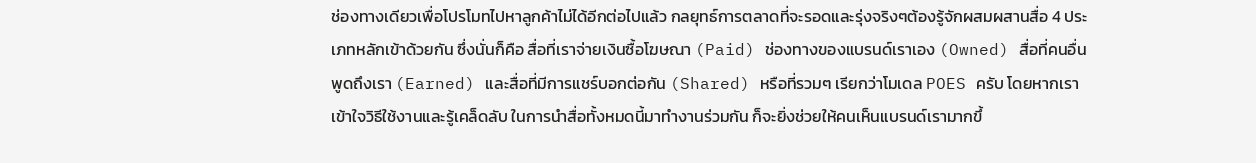ช่องทางเดียวเพื่อโปรโมทไปหาลูกค้าไม่ได้อีกต่อไปแล้ว กลยุทธ์การตลาดที่จะรอดและรุ่งจริงๆต้องรู้จักผสมผสานสื่อ 4 ประเภทหลักเข้าด้วยกัน ซึ่งนั่นก็คือ สื่อที่เราจ่ายเงินซื้อโฆษณา (Paid) ช่องทางของแบรนด์เราเอง (Owned) สื่อที่คนอื่นพูดถึงเรา (Earned) และสื่อที่มีการแชร์บอกต่อกัน (Shared) หรือที่รวมๆ เรียกว่าโมเดล POES ครับ โดยหากเราเข้าใจวิธีใช้งานและรู้เคล็ดลับ ในการนำสื่อทั้งหมดนี้มาทำงานร่วมกัน ก็จะยิ่งช่วยให้คนเห็นแบรนด์เรามากขึ้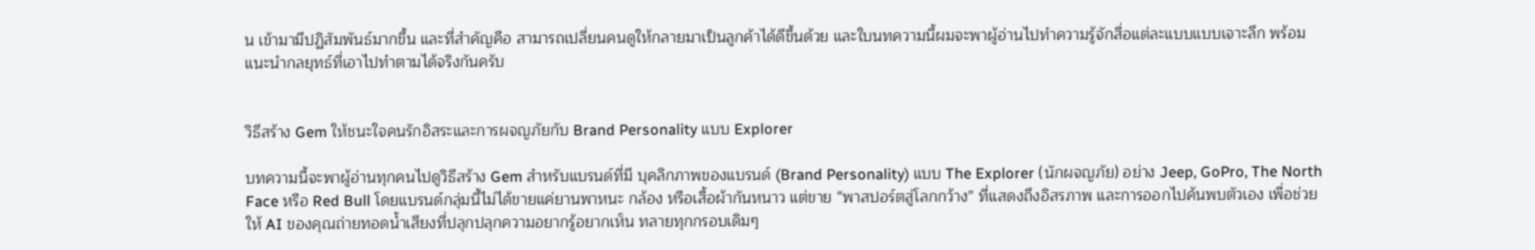น เข้ามามีปฏิสัมพันธ์มากขึ้น และที่สำคัญคือ สามารถเปลี่ยนคนดูให้กลายมาเป็นลูกค้าได้ดีขึ้นด้วย และใบนทความนี้ผมจะพาผู้อ่านไปทำความรู้จักสื่อแต่ละแบบแบบเจาะลึก พร้อมแนะนำกลยุทธ์ที่เอาไปทำตามได้จริงกันครับ


วิธีสร้าง Gem ให้ชนะใจคนรักอิสระและการผจญภัยกับ Brand Personality แบบ Explorer

บทความนี้จะพาผู้อ่านทุกคนไปดูวิธีสร้าง Gem สำหรับแบรนด์ที่มี บุคลิกภาพของแบรนด์ (Brand Personality) แบบ The Explorer (นักผจญภัย) อย่าง Jeep, GoPro, The North Face หรือ Red Bull โดยแบรนด์กลุ่มนี้ไม่ได้ขายแค่ยานพาหนะ กล้อง หรือเสื้อผ้ากันหนาว แต่ขาย “พาสปอร์ตสู่โลกกว้าง” ที่แสดงถึงอิสรภาพ และการออกไปค้นพบตัวเอง เพื่อช่วยให้ AI ของคุณถ่ายทอดน้ำเสียงที่ปลุกปลุกความอยากรู้อยากเห็น ทลายทุกกรอบเดิมๆ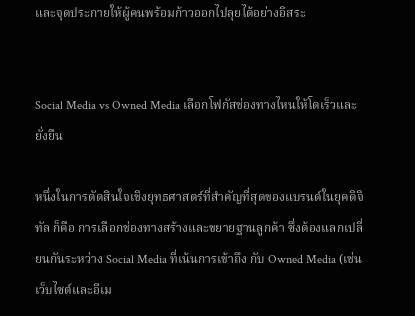และจุดประกายให้ผู้คนพร้อมก้าวออกไปลุยได้อย่างอิสระ


Social Media vs Owned Media เลือกโฟกัสช่องทางไหนให้โตเร็วและยั่งยืน

หนึ่งในการตัดสินใจเชิงยุทธศาสตร์ที่สำคัญที่สุดของแบรนด์ในยุคดิจิทัล ก็คือ การเลือกช่องทางสร้างและขยายฐานลูกค้า ซึ่งต้องแลกเปลี่ยนกันระหว่าง Social Media ที่เน้นการเข้าถึง กับ Owned Media (เช่น เว็บไซต์และอีเม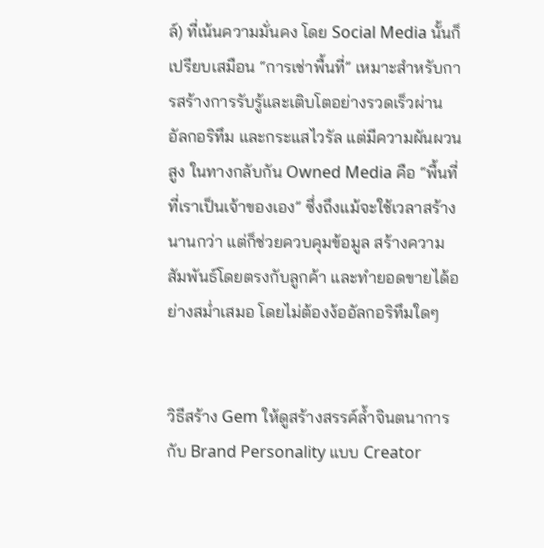ล์) ที่เน้นความมั่นคง โดย Social Media นั้นก็เปรียบเสมือน “การเช่าพื้นที่” เหมาะสำหรับการสร้างการรับรู้และเติบโตอย่างรวดเร็วผ่าน อัลกอริทึม และกระแสไวรัล แต่มีความผันผวนสูง ในทางกลับกัน Owned Media คือ “พื้นที่ที่เราเป็นเจ้าของเอง” ซึ่งถึงแม้จะใช้เวลาสร้างนานกว่า แต่ก็ช่วยควบคุมข้อมูล สร้างความสัมพันธ์โดยตรงกับลูกค้า และทำยอดขายได้อย่างสม่ำเสมอ โดยไม่ต้องง้ออัลกอริทึมใดๆ


วิธีสร้าง Gem ให้ดูสร้างสรรค์ล้ำจินตนาการกับ Brand Personality แบบ Creator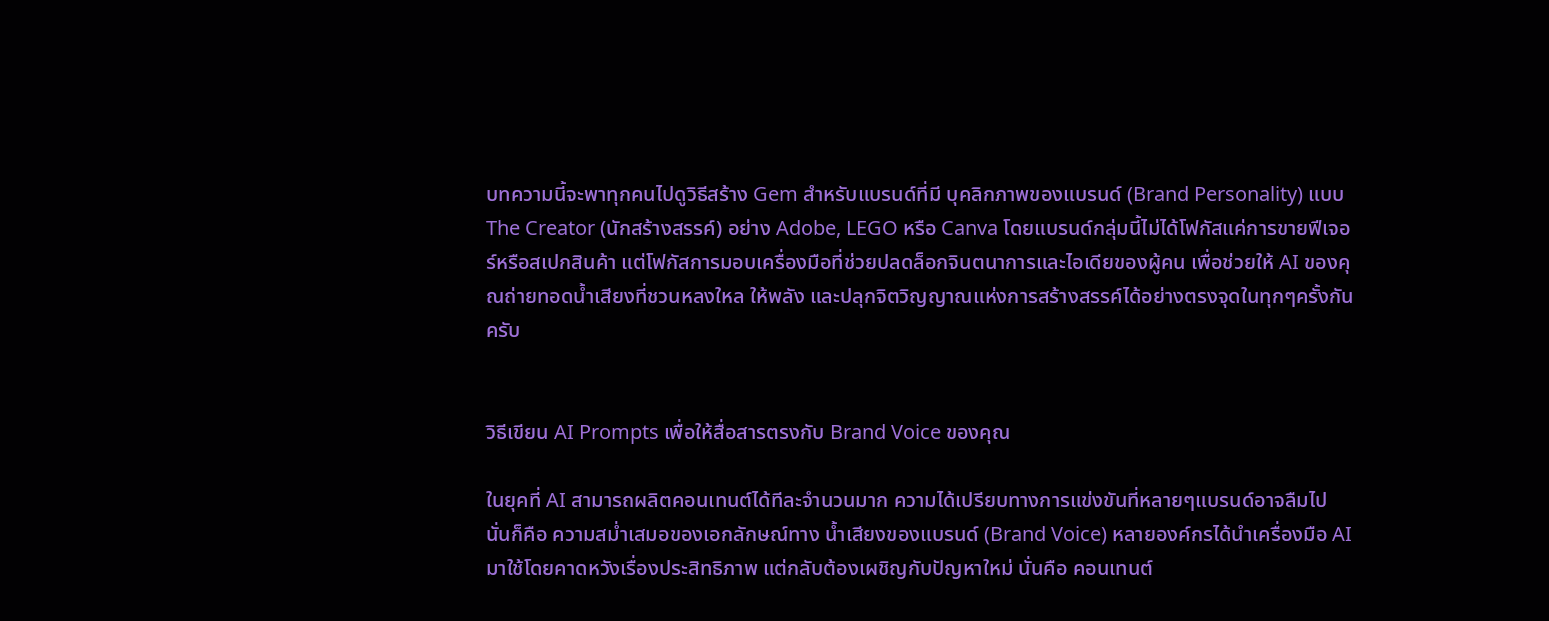บทความนี้จะพาทุกคนไปดูวิธีสร้าง Gem สำหรับแบรนด์ที่มี บุคลิกภาพของแบรนด์ (Brand Personality) แบบ The Creator (นักสร้างสรรค์) อย่าง Adobe, LEGO หรือ Canva โดยแบรนด์กลุ่มนี้ไม่ได้โฟกัสแค่การขายฟีเจอร์หรือสเปกสินค้า แต่โฟกัสการมอบเครื่องมือที่ช่วยปลดล็อกจินตนาการและไอเดียของผู้คน เพื่อช่วยให้ AI ของคุณถ่ายทอดน้ำเสียงที่ชวนหลงใหล ให้พลัง และปลุกจิตวิญญาณแห่งการสร้างสรรค์ได้อย่างตรงจุดในทุกๆครั้งกันครับ


วิธีเขียน AI Prompts เพื่อให้สื่อสารตรงกับ Brand Voice ของคุณ

ในยุคที่ AI สามารถผลิตคอนเทนต์ได้ทีละจำนวนมาก ความได้เปรียบทางการแข่งขันที่หลายๆแบรนด์อาจลืมไป นั่นก็คือ ความสม่ำเสมอของเอกลักษณ์ทาง น้ำเสียงของแบรนด์ (Brand Voice) หลายองค์กรได้นำเครื่องมือ AI มาใช้โดยคาดหวังเรื่องประสิทธิภาพ แต่กลับต้องเผชิญกับปัญหาใหม่ นั่นคือ คอนเทนต์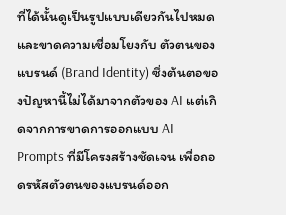ที่ได้นั้นดูเป็นรูปแบบเดียวกันไปหมด และขาดความเชื่อมโยงกับ ตัวตนของแบรนด์ (Brand Identity) ซึ่งต้นตอของปัญหานี้ไม่ได้มาจากตัวของ AI แต่เกิดจากการขาดการออกแบบ AI Prompts ที่มีโครงสร้างชัดเจน เพื่อถอดรหัสตัวตนของแบรนด์ออก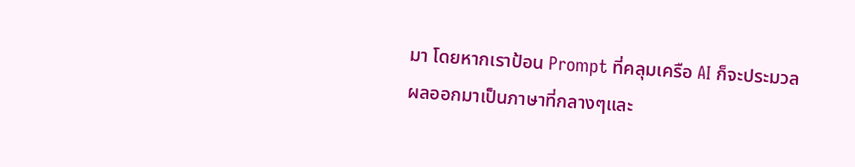มา โดยหากเราป้อน Prompt ที่คลุมเครือ AI ก็จะประมวลผลออกมาเป็นภาษาที่กลางๆและ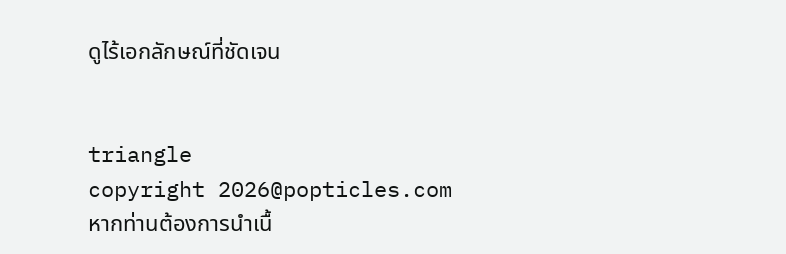ดูไร้เอกลักษณ์ที่ชัดเจน


triangle
copyright 2026@popticles.com
หากท่านต้องการนำเนื้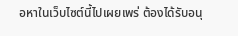อหาในเว็บไซต์นี้ไปเผยเพร่ ต้องได้รับอนุ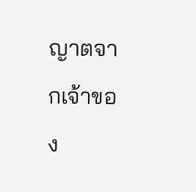ญาตจากเจ้าของ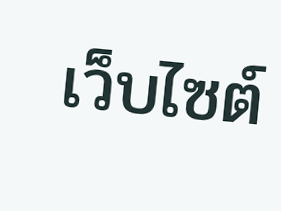เว็บไซต์